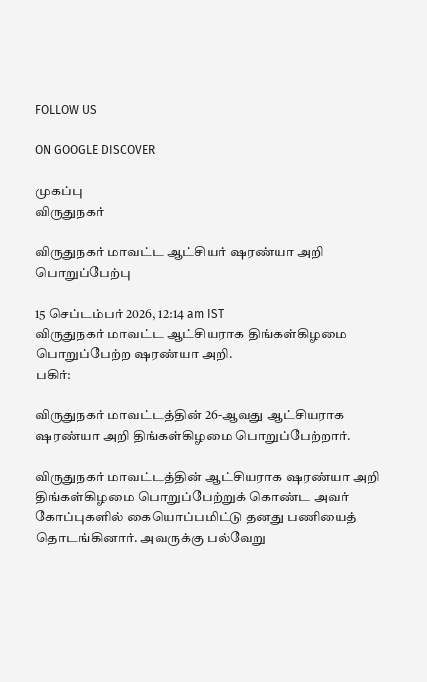FOLLOW US

ON GOOGLE DISCOVER

முகப்பு
விருதுநகர்

விருதுநகர் மாவட்ட ஆட்சியர் ஷரண்யா அறி பொறுப்பேற்பு

15 செப்டம்பர் 2026, 12:14 am IST
விருதுநகர் மாவட்ட ஆட்சியராக திங்கள்கிழமை பொறுப்பேற்ற ஷரண்யா அறி.
பகிர்:

விருதுநகர் மாவட்டத்தின் 26-ஆவது ஆட்சியராக ஷரண்யா அறி திங்கள்கிழமை பொறுப்பேற்றார்.

விருதுநகர் மாவட்டத்தின் ஆட்சியராக ஷரண்யா அறி திங்கள்கிழமை பொறுப்பேற்றுக் கொண்ட அவர் கோப்புகளில் கையொப்பமிட்டு தனது பணியைத் தொடங்கினார். அவருக்கு பல்வேறு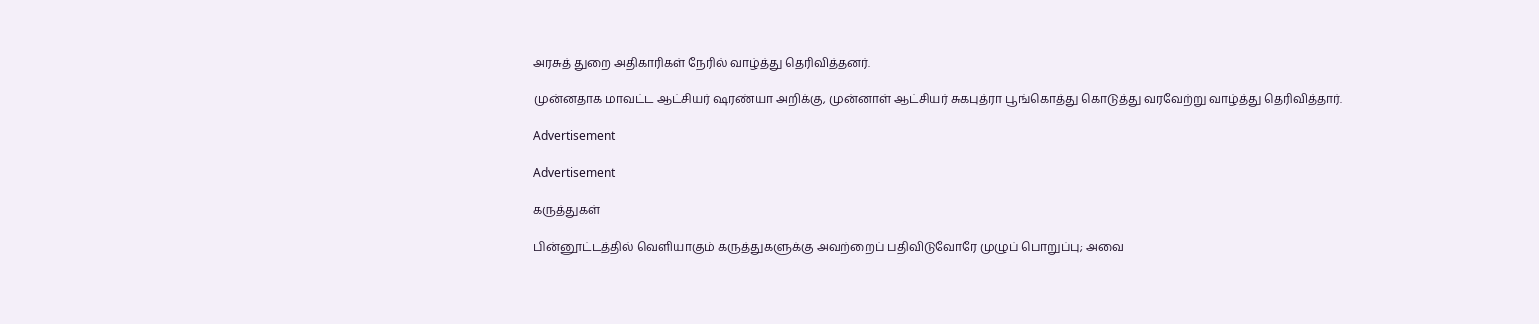அரசுத் துறை அதிகாரிகள் நேரில் வாழ்த்து தெரிவித்தனர்.

முன்னதாக மாவட்ட ஆட்சியர் ஷரண்யா அறிக்கு, முன்னாள் ஆட்சியர் சுகபுத்ரா பூங்கொத்து கொடுத்து வரவேற்று வாழ்த்து தெரிவித்தார்.

Advertisement

Advertisement

கருத்துகள்

பின்னூட்டத்தில் வெளியாகும் கருத்துகளுக்கு அவற்றைப் பதிவிடுவோரே முழுப் பொறுப்பு; அவை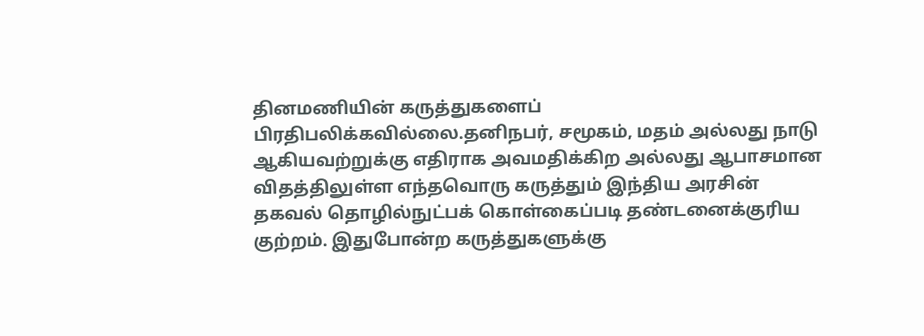தினமணியின் கருத்துகளைப் பிரதிபலிக்கவில்லை.தனிநபர், சமூகம், மதம் அல்லது நாடு ஆகியவற்றுக்கு எதிராக அவமதிக்கிற அல்லது ஆபாசமான விதத்திலுள்ள எந்தவொரு கருத்தும் இந்திய அரசின் தகவல் தொழில்நுட்பக் கொள்கைப்படி தண்டனைக்குரிய குற்றம். இதுபோன்ற கருத்துகளுக்கு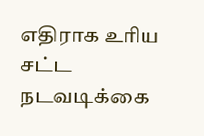எதிராக உரிய சட்ட நடவடிக்கை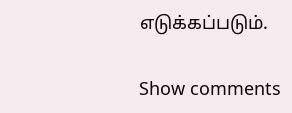எடுக்கப்படும்.

Show comments